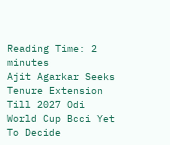Reading Time: 2 minutes
Ajit Agarkar Seeks Tenure Extension Till 2027 Odi World Cup Bcci Yet To Decide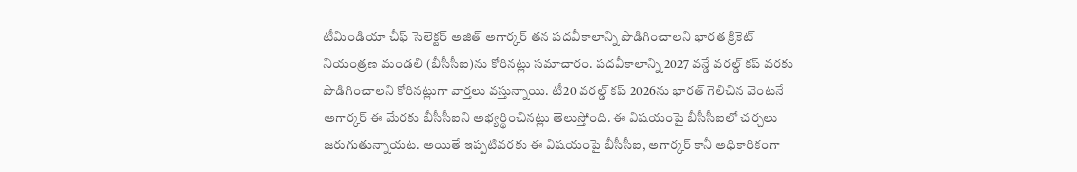టీమిండియా చీఫ్ సెలెక్టర్ అజిత్ అగార్కర్ తన పదవీకాలాన్ని పొడిగించాలని భారత క్రికెట్ నియంత్రణ మండలి (బీసీసీఐ)ను కోరినట్లు సమాచారం. పదవీకాలాన్ని 2027 వన్డే వరల్డ్ కప్ వరకు పొడిగించాలని కోరినట్లుగా వార్తలు వస్తున్నాయి. టీ20 వరల్డ్‌ కప్‌ 2026ను భారత్ గెలిచిన వెంటనే అగార్కర్‌ ఈ మేరకు బీసీసీఐని అభ్యర్థించినట్లు తెలుస్తోంది. ఈ విషయంపై బీసీసీఐలో చర్చలు జరుగుతున్నాయట. అయితే ఇప్పటివరకు ఈ విషయంపై బీసీసీఐ, అగార్కర్‌ కానీ అధికారికంగా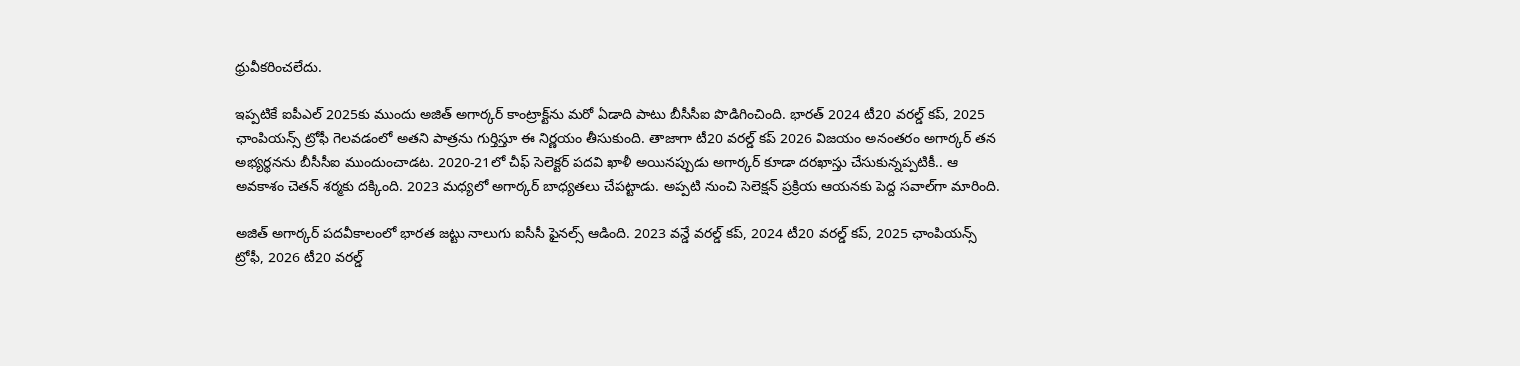ధ్రువీకరించలేదు.

ఇప్పటికే ఐపీఎల్ 2025కు ముందు అజిత్ అగార్కర్ కాంట్రాక్ట్‌ను మరో ఏడాది పాటు బీసీసీఐ పొడిగించింది. భారత్ 2024 టీ20 వరల్డ్ కప్, 2025 ఛాంపియన్స్ ట్రోఫీ గెలవడంలో అతని పాత్రను గుర్తిస్తూ ఈ నిర్ణయం తీసుకుంది. తాజాగా టీ20 వరల్డ్ కప్ 2026 విజయం అనంతరం అగార్కర్‌ తన అభ్యర్థనను బీసీసీఐ ముందుంచాడట. 2020-21లో చీఫ్ సెలెక్టర్ పదవి ఖాళీ అయినప్పుడు అగార్కర్ కూడా దరఖాస్తు చేసుకున్నప్పటికీ.. ఆ అవకాశం చెతన్ శర్మకు దక్కింది. 2023 మధ్యలో అగార్కర్‌ బాధ్యతలు చేపట్టాడు. అప్పటి నుంచి సెలెక్షన్ ప్రక్రియ ఆయనకు పెద్ద సవాల్‌గా మారింది.

అజిత్ అగార్కర్ పదవీకాలంలో భారత జట్టు నాలుగు ఐసీసీ ఫైనల్స్ ఆడింది. 2023 వన్డే వరల్డ్ కప్, 2024 టీ20 వరల్డ్ కప్, 2025 ఛాంపియన్స్ ట్రోఫీ, 2026 టీ20 వరల్డ్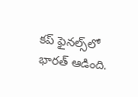కప్ ఫైనల్స్‌లో భారత్ ఆడింది.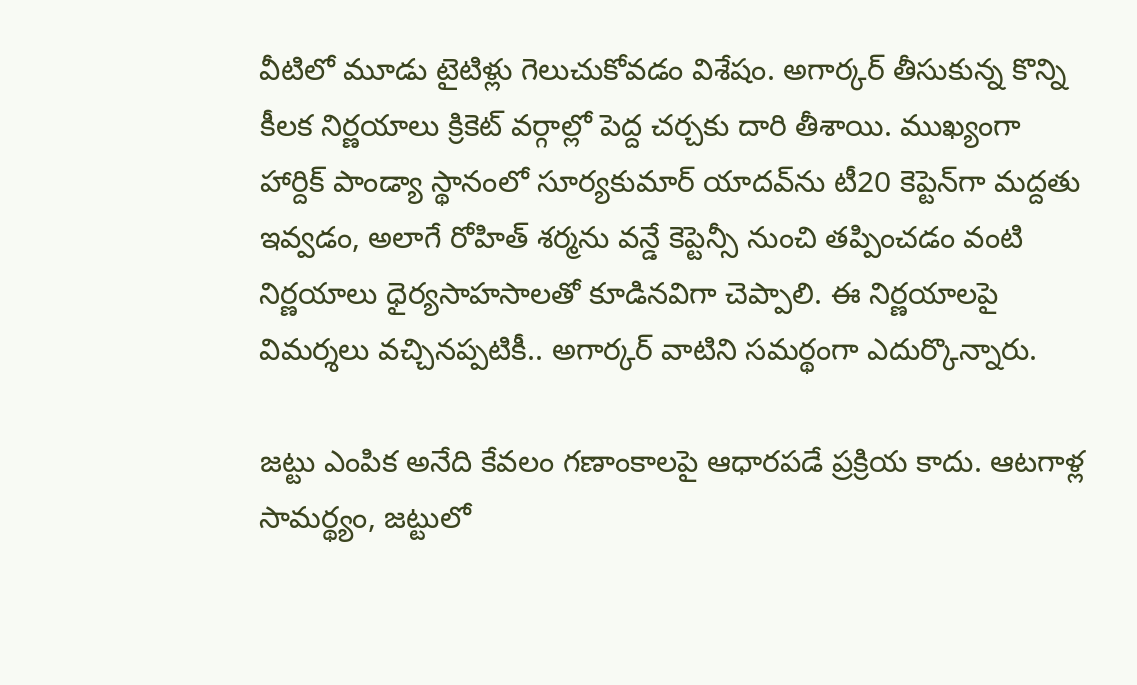వీటిలో మూడు టైటిళ్లు గెలుచుకోవడం విశేషం. అగార్కర్ తీసుకున్న కొన్ని కీలక నిర్ణయాలు క్రికెట్ వర్గాల్లో పెద్ద చర్చకు దారి తీశాయి. ముఖ్యంగా హార్దిక్ పాండ్యా స్థానంలో సూర్యకుమార్ యాదవ్‌ను టీ20 కెప్టెన్‌గా మద్దతు ఇవ్వడం, అలాగే రోహిత్ శర్మను వన్డే కెప్టెన్సీ నుంచి తప్పించడం వంటి నిర్ణయాలు ధైర్యసాహసాలతో కూడినవిగా చెప్పాలి. ఈ నిర్ణయాలపై విమర్శలు వచ్చినప్పటికీ.. అగార్కర్ వాటిని సమర్థంగా ఎదుర్కొన్నారు.

జట్టు ఎంపిక అనేది కేవలం గణాంకాలపై ఆధారపడే ప్రక్రియ కాదు. ఆటగాళ్ల సామర్థ్యం, జట్టులో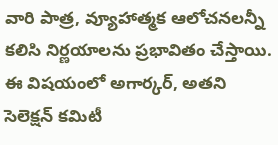వారి పాత్ర, వ్యూహాత్మక ఆలోచనలన్నీ కలిసి నిర్ణయాలను ప్రభావితం చేస్తాయి. ఈ విషయంలో అగార్కర్, అతని సెలెక్షన్ కమిటీ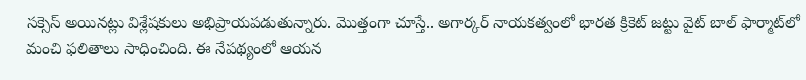సక్సెస్ అయినట్లు విశ్లేషకులు అభిప్రాయపడుతున్నారు. మొత్తంగా చూస్తే.. అగార్కర్ నాయకత్వంలో భారత క్రికెట్ జట్టు వైట్ బాల్ ఫార్మాట్‌లో మంచి ఫలితాలు సాధించింది. ఈ నేపథ్యంలో ఆయన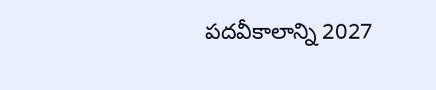పదవీకాలాన్ని 2027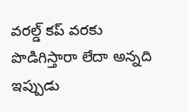వరల్డ్ కప్ వరకు పొడిగిస్తారా లేదా అన్నది ఇప్పుడు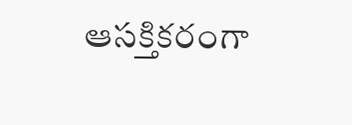ఆసక్తికరంగా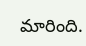మారింది.